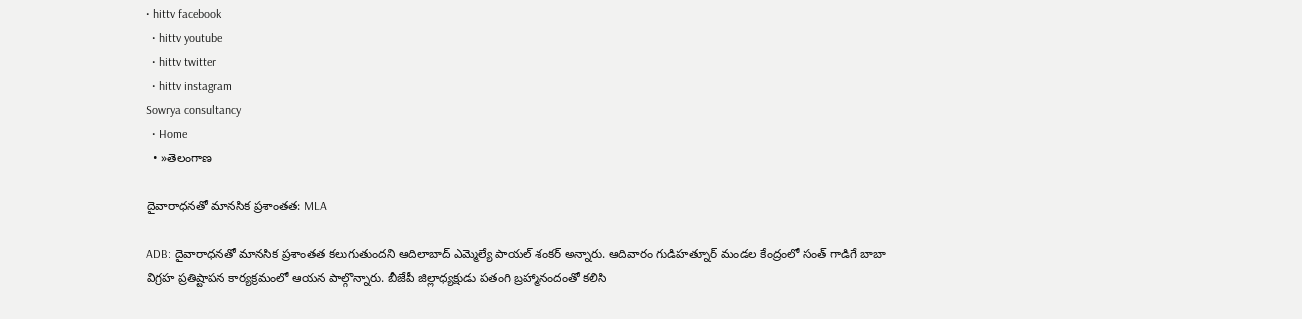• hittv facebook
  • hittv youtube
  • hittv twitter
  • hittv instagram
Sowrya consultancy
  • Home
  • »తెలంగాణ

దైవారాధనతో మానసిక ప్రశాంతత: MLA

ADB: దైవారాధనతో మానసిక ప్రశాంతత కలుగుతుందని ఆదిలాబాద్ ఎమ్మెల్యే పాయల్ శంకర్ అన్నారు. ఆదివారం గుడిహత్నూర్ మండల కేంద్రంలో సంత్ గాడిగే బాబా విగ్రహ ప్రతిష్టాపన కార్యక్రమంలో ఆయన పాల్గొన్నారు. బీజేపీ జిల్లాధ్యక్షుడు పతంగి బ్రహ్మానందంతో కలిసి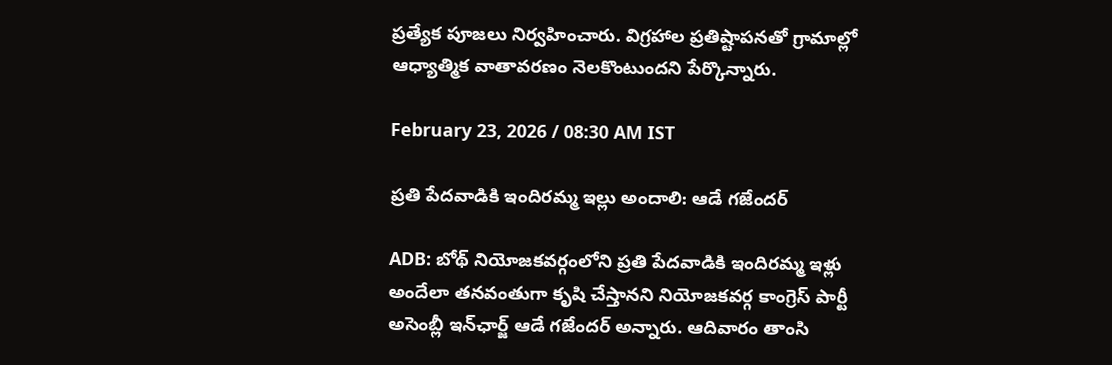ప్రత్యేక పూజలు నిర్వహించారు. విగ్రహాల ప్రతిష్టాపనతో గ్రామాల్లో ఆధ్యాత్మిక వాతావరణం నెలకొంటుందని పేర్కొన్నారు.

February 23, 2026 / 08:30 AM IST

ప్రతి పేదవాడికి ఇందిరమ్మ ఇల్లు అందాలి: ఆడే గజేందర్

ADB: బోథ్ నియోజకవర్గంలోని ప్రతి పేదవాడికి ఇందిరమ్మ ఇళ్లు అందేలా తనవంతుగా కృషి చేస్తానని నియోజకవర్గ కాంగ్రెస్ పార్టీ అసెంబ్లీ ఇన్‌ఛార్జ్ ఆడే గజేందర్ అన్నారు. ఆదివారం తాంసి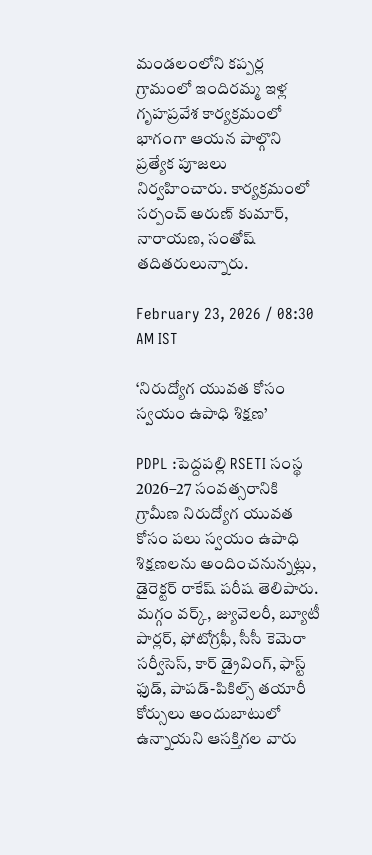మండలంలోని కప్పర్ల గ్రామంలో ఇందిరమ్మ ఇళ్ల గృహప్రవేశ కార్యక్రమంలో భాగంగా ఆయన పాల్గొని ప్రత్యేక పూజలు నిర్వహించారు. కార్యక్రమంలో సర్పంచ్ అరుణ్ కుమార్, నారాయణ, సంతోష్ తదితరులున్నారు.

February 23, 2026 / 08:30 AM IST

‘నిరుద్యోగ యువత కోసం స్వయం ఉపాధి శిక్షణ’

PDPL :పెద్దపల్లి RSETI సంస్థ 2026–27 సంవత్సరానికి గ్రామీణ నిరుద్యోగ యువత కోసం పలు స్వయం ఉపాధి శిక్షణలను అందించనున్నట్లు, డైరెక్టర్ రాకేష్ పరీష తెలిపారు. మగ్గం వర్క్, జ్యువెలరీ, బ్యూటీ పార్లర్, ఫోటోగ్రఫీ, సీసీ కెమెరా సర్వీసెస్, కార్ డ్రైవింగ్, ఫాస్ట్ ఫుడ్, పాపడ్-పికిల్స్ తయారీ కోర్సులు అందుబాటులో ఉన్నాయని ఆసక్తిగల వారు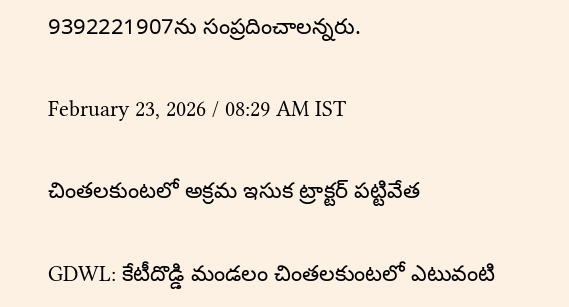9392221907ను సంప్రదించాలన్నరు.

February 23, 2026 / 08:29 AM IST

చింతలకుంటలో అక్రమ ఇసుక ట్రాక్టర్ పట్టివేత

GDWL: కేటీదొడ్డి మండలం చింతలకుంటలో ఎటువంటి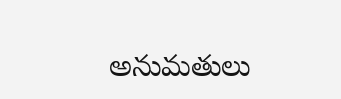అనుమతులు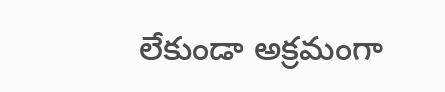లేకుండా అక్రమంగా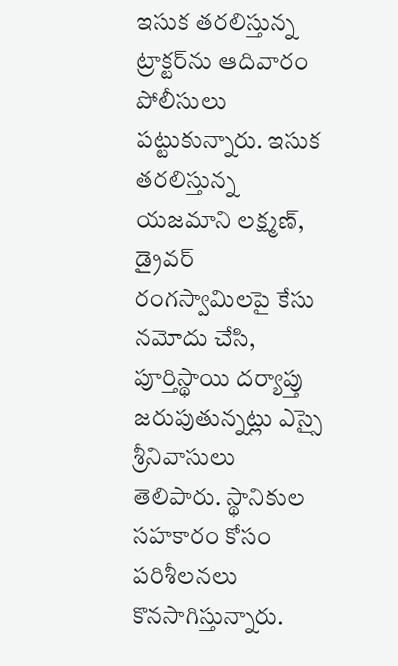ఇసుక తరలిస్తున్న ట్రాక్టర్‌ను ఆదివారం పోలీసులు పట్టుకున్నారు. ఇసుక తరలిస్తున్న యజమాని లక్ష్మణ్, డ్రైవర్ రంగస్వామిలపై కేసు నమోదు చేసి, పూర్తిస్థాయి దర్యాప్తు జరుపుతున్నట్లు ఎస్సై శ్రీనివాసులు తెలిపారు. స్థానికుల సహకారం కోసం పరిశీలనలు కొనసాగిస్తున్నారు.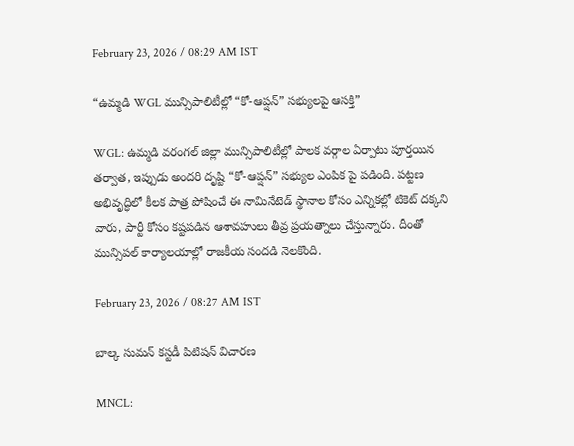February 23, 2026 / 08:29 AM IST

“ఉమ్మడి WGL మున్సిపాలిటీల్లో “కో-ఆప్షన్” సభ్యులపై ఆసక్తి”

WGL: ఉమ్మడి వరంగల్ జిల్లా మున్సిపాలిటీల్లో పాలక వర్గాల ఏర్పాటు పూర్తయిన తర్వాత, ఇప్పుడు అందరి దృష్టి “కో-ఆప్షన్” సభ్యుల ఎంపిక పై పడింది. పట్టణ అభివృద్ధిలో కీలక పాత్ర పోషించే ఈ నామినేటెడ్ స్థానాల కోసం ఎన్నికల్లో టికెట్ దక్కని వారు, పార్టీ కోసం కష్టపడిన ఆశావహులు తీవ్ర ప్రయత్నాలు చేస్తున్నారు. దీంతో మున్సిపల్ కార్యాలయాల్లో రాజకీయ సందడి నెలకొంది.

February 23, 2026 / 08:27 AM IST

బాల్క సుమన్‌ కస్టడీ పిటిషన్‌ విచారణ

MNCL: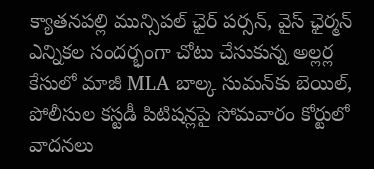క్యాతనపల్లి మున్సిపల్ ఛైర్ పర్సన్, వైస్ ఛైర్మన్ ఎన్నికల సందర్భంగా చోటు చేసుకున్న అల్లర్ల కేసులో మాజీ MLA బాల్క సుమన్‌కు బెయిల్, పోలీసుల కస్టడీ పిటిషన్లపై సోమవారం కోర్టులో వాదనలు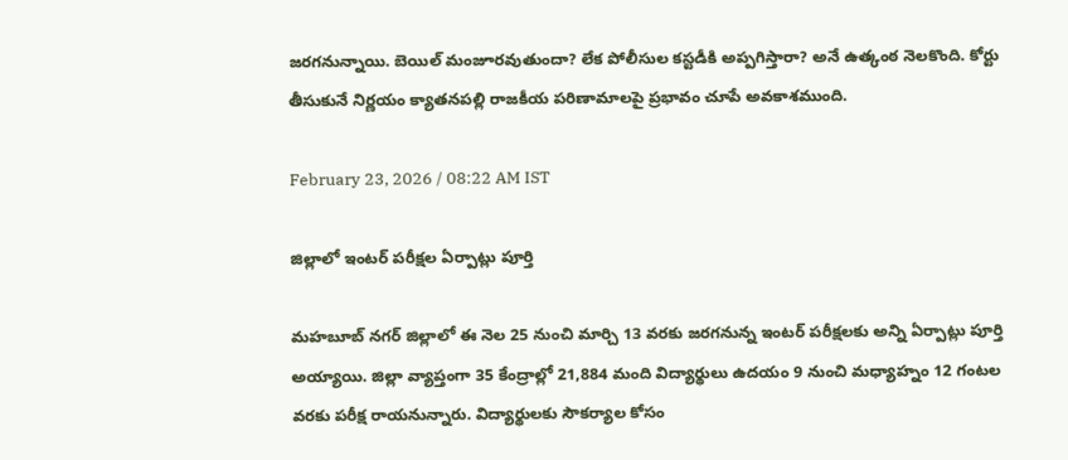జరగనున్నాయి. బెయిల్ మంజూరవుతుందా? లేక పోలీసుల కస్టడీకి అప్పగిస్తారా? అనే ఉత్కంఠ నెలకొంది. కోర్టు తీసుకునే నిర్ణయం క్యాతనపల్లి రాజకీయ పరిణామాలపై ప్రభావం చూపే అవకాశముంది.

February 23, 2026 / 08:22 AM IST

జిల్లాలో ఇంటర్ పరీక్షల ఏర్పాట్లు పూర్తి

మహబూబ్ నగర్ జిల్లాలో ఈ నెల 25 నుంచి మార్చి 13 వరకు జరగనున్న ఇంటర్ పరీక్షలకు అన్ని ఏర్పాట్లు పూర్తి అయ్యాయి. జిల్లా వ్యాప్తంగా 35 కేంద్రాల్లో 21,884 మంది విద్యార్థులు ఉదయం 9 నుంచి మధ్యాహ్నం 12 గంటల వరకు పరీక్ష రాయనున్నారు. విద్యార్థులకు సౌకర్యాల కోసం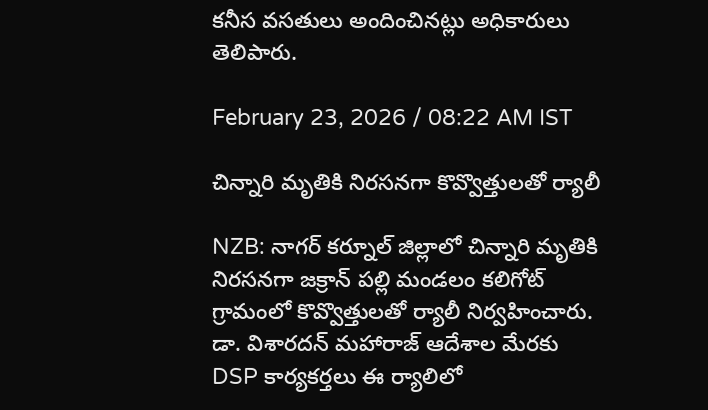కనీస వసతులు అందించినట్లు అధికారులు తెలిపారు.

February 23, 2026 / 08:22 AM IST

చిన్నారి మృతికి నిరసనగా కొవ్వొత్తులతో ర్యాలీ

NZB: నాగర్ కర్నూల్ జిల్లాలో చిన్నారి మృతికి నిరసనగా జక్రాన్ పల్లి మండలం కలిగోట్ గ్రామంలో కొవ్వొత్తులతో ర్యాలీ నిర్వహించారు. డా. విశారదన్ మహారాజ్ ఆదేశాల మేరకు DSP కార్యకర్తలు ఈ ర్యాలిలో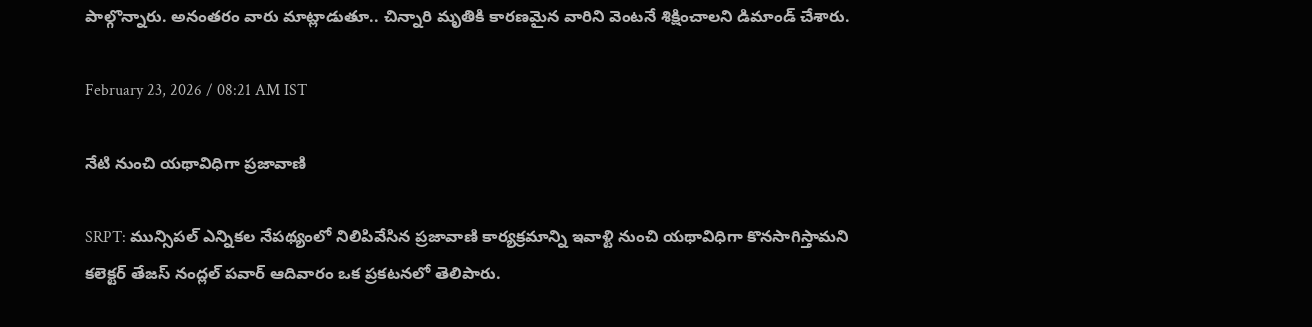పాల్గొన్నారు. అనంతరం వారు మాట్లాడుతూ.. చిన్నారి మృతికి కారణమైన వారిని వెంటనే శిక్షించాలని డిమాండ్ చేశారు.

February 23, 2026 / 08:21 AM IST

నేటి నుంచి యథావిధిగా ప్రజావాణి

SRPT: మున్సిపల్ ఎన్నికల నేపథ్యంలో నిలిపివేసిన ప్రజావాణి కార్యక్రమాన్ని ఇవాళ్టి నుంచి యథావిధిగా కొనసాగిస్తామని కలెక్టర్ తేజస్ నంద్లల్ పవార్ ఆదివారం ఒక ప్రకటనలో తెలిపారు.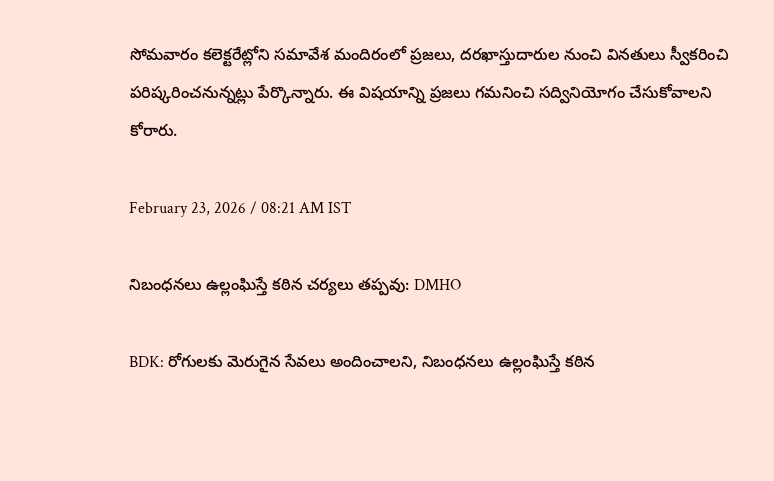సోమవారం కలెక్టరేట్లోని సమావేశ మందిరంలో ప్రజలు, దరఖాస్తుదారుల నుంచి వినతులు స్వీకరించి పరిష్కరించనున్నట్లు పేర్కొన్నారు. ఈ విషయాన్ని ప్రజలు గమనించి సద్వినియోగం చేసుకోవాలని కోరారు.

February 23, 2026 / 08:21 AM IST

నిబంధనలు ఉల్లంఘిస్తే కఠిన చర్యలు తప్పవు: DMHO

BDK: రోగులకు మెరుగైన సేవలు అందించాలని, నిబంధనలు ఉల్లంఘిస్తే కఠిన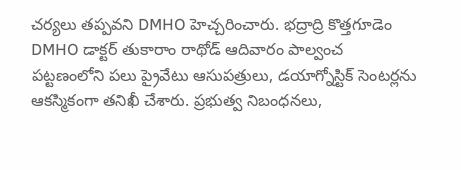చర్యలు తప్పవని DMHO హెచ్చరించారు. భద్రాద్రి కొత్తగూడెం DMHO డాక్టర్ తుకారాం రాథోడ్ ఆదివారం పాల్వంచ పట్టణంలోని పలు ప్రైవేటు ఆసుపత్రులు, డయాగ్నోస్టిక్ సెంటర్లను ఆకస్మికంగా తనిఖీ చేశారు. ప్రభుత్వ నిబంధనలు,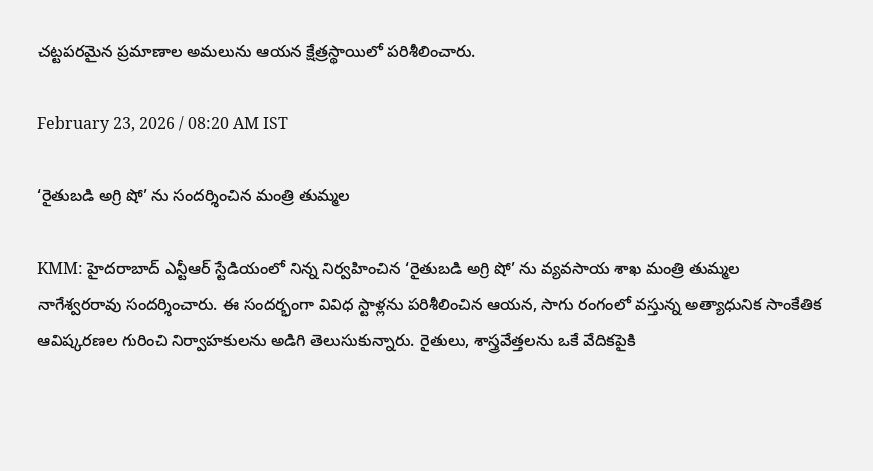చట్టపరమైన ప్రమాణాల అమలును ఆయన క్షేత్రస్థాయిలో పరిశీలించారు.

February 23, 2026 / 08:20 AM IST

‘రైతుబడి అగ్రి షో’ ను సందర్శించిన మంత్రి తుమ్మల

KMM: హైదరాబాద్ ఎన్టీఆర్ స్టేడియంలో నిన్న నిర్వహించిన ‘రైతుబడి అగ్రి షో’ ను వ్యవసాయ శాఖ మంత్రి తుమ్మల నాగేశ్వరరావు సందర్శించారు. ఈ సందర్భంగా వివిధ స్టాళ్లను పరిశీలించిన ఆయన, సాగు రంగంలో వస్తున్న అత్యాధునిక సాంకేతిక ఆవిష్కరణల గురించి నిర్వాహకులను అడిగి తెలుసుకున్నారు. రైతులు, శాస్త్రవేత్తలను ఒకే వేదికపైకి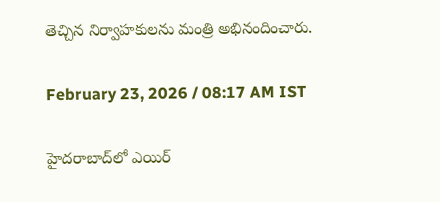తెచ్చిన నిర్వాహకులను మంత్రి అభినందించారు.

February 23, 2026 / 08:17 AM IST

హైదరాబాద్‌లో ఎయిర్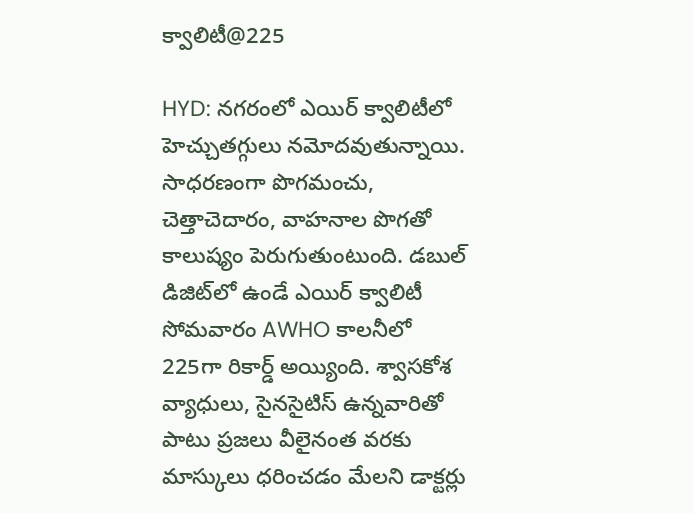క్వాలిటీ@225

HYD: నగరంలో ఎయిర్ క్వాలిటీలో హెచ్చుతగ్గులు నమోదవుతున్నాయి. సాధరణంగా పొగమంచు, చెత్తాచెదారం, వాహనాల పొగతో కాలుష్యం పెరుగుతుంటుంది. డబుల్ డిజిట్‌లో ఉండే ఎయిర్ క్వాలిటీ సోమవారం AWHO కాలనీలో 225గా రికార్డ్ అయ్యింది. శ్వాసకోశ వ్యాధులు, సైనసైటిస్ ఉన్నవారితో పాటు ప్రజలు వీలైనంత వరకు మాస్కులు ధరించడం మేలని డాక్టర్లు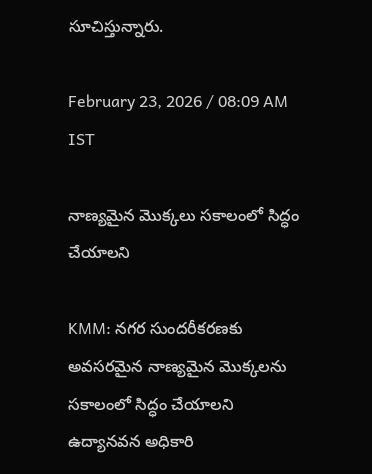సూచిస్తున్నారు.

February 23, 2026 / 08:09 AM IST

నాణ్యమైన మొక్కలు సకాలంలో సిద్ధం చేయాలని

KMM: నగర సుందరీకరణకు అవసరమైన నాణ్యమైన మొక్కలను సకాలంలో సిద్ధం చేయాలని ఉద్యానవన అధికారి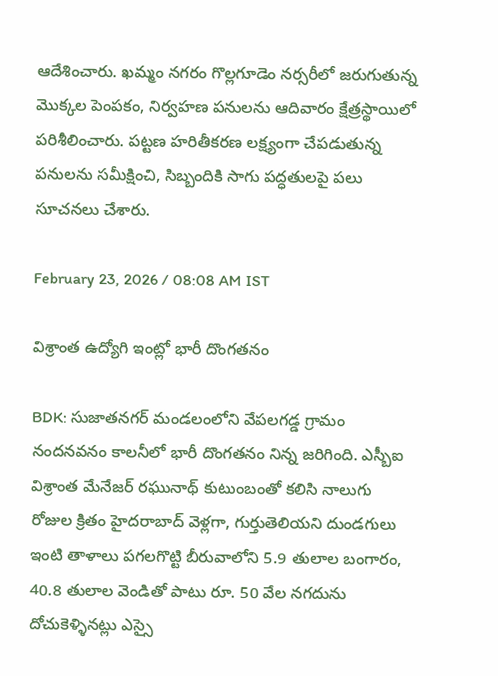ఆదేశించారు. ఖమ్మం నగరం గొల్లగూడెం నర్సరీలో జరుగుతున్న మొక్కల పెంపకం, నిర్వహణ పనులను ఆదివారం క్షేత్రస్థాయిలో పరిశీలించారు. పట్టణ హరితీకరణ లక్ష్యంగా చేపడుతున్న పనులను సమీక్షించి, సిబ్బందికి సాగు పద్ధతులపై పలు సూచనలు చేశారు.

February 23, 2026 / 08:08 AM IST

విశ్రాంత ఉద్యోగి ఇంట్లో భారీ దొంగతనం

BDK: సుజాతనగర్ మండలంలోని వేపలగడ్డ గ్రామం నందనవనం కాలనీలో భారీ దొంగతనం నిన్న జరిగింది. ఎస్బీఐ విశ్రాంత మేనేజర్ రఘునాథ్ కుటుంబంతో కలిసి నాలుగు రోజుల క్రితం హైదరాబాద్ వెళ్లగా, గుర్తుతెలియని దుండగులు ఇంటి తాళాలు పగలగొట్టి బీరువాలోని 5.9 తులాల బంగారం, 40.8 తులాల వెండితో పాటు రూ. 50 వేల నగదును దోచుకెళ్ళినట్లు ఎస్సై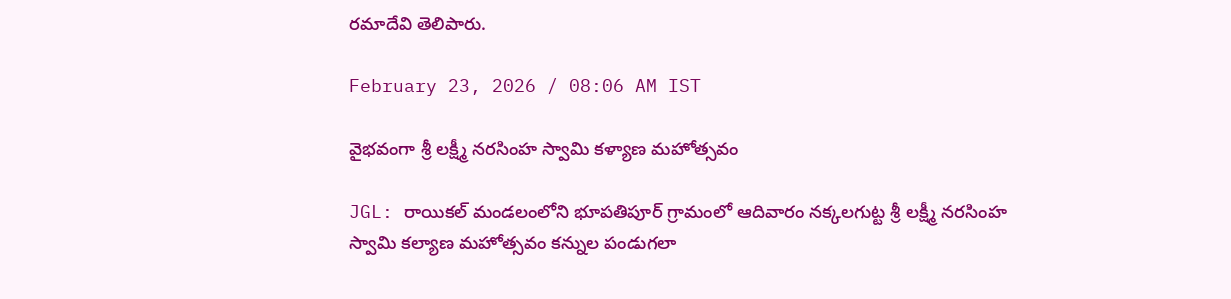రమాదేవి తెలిపారు.

February 23, 2026 / 08:06 AM IST

వైభవంగా శ్రీ లక్ష్మీ నరసింహ స్వామి కళ్యాణ మహోత్సవం

JGL: రాయికల్ మండలంలోని భూపతిపూర్ గ్రామంలో ఆదివారం నక్కలగుట్ట శ్రీ లక్ష్మీ నరసింహ స్వామి కల్యాణ మహోత్సవం కన్నుల పండుగలా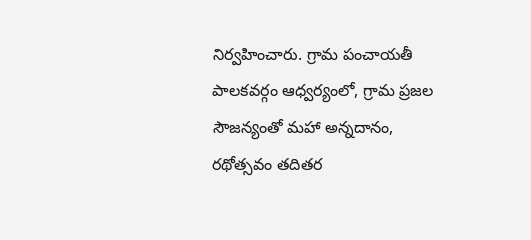నిర్వహించారు. గ్రామ పంచాయతీ పాలకవర్గం ఆధ్వర్యంలో, గ్రామ ప్రజల సౌజన్యంతో మహా అన్నదానం, రథోత్సవం తదితర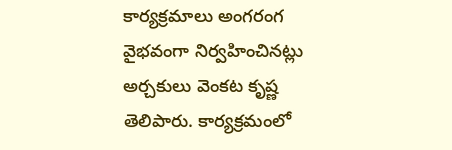కార్యక్రమాలు అంగరంగ వైభవంగా నిర్వహించినట్లు అర్చకులు వెంకట కృష్ణ తెలిపారు. కార్యక్రమంలో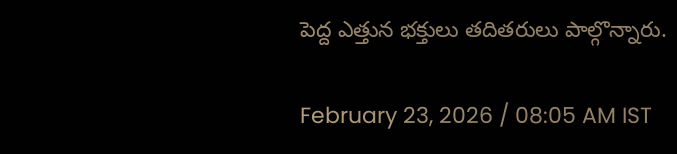పెద్ద ఎత్తున భక్తులు తదితరులు పాల్గొన్నారు.

February 23, 2026 / 08:05 AM IST